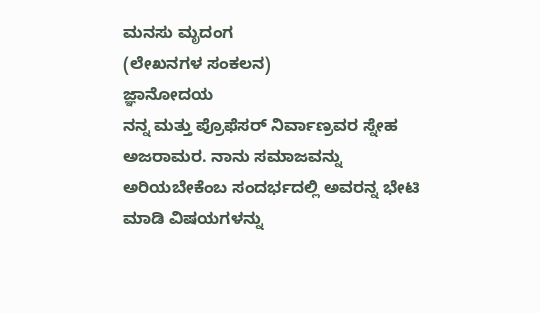ಮನಸು ಮೃದಂಗ
(ಲೇಖನಗಳ ಸಂಕಲನ)
ಜ್ಞಾನೋದಯ
ನನ್ನ ಮತ್ತು ಪ್ರೊಫೆಸರ್ ನಿರ್ವಾಣ್ರವರ ಸ್ನೇಹ ಅಜರಾಮರ. ನಾನು ಸಮಾಜವನ್ನು ಅರಿಯಬೇಕೆಂಬ ಸಂದರ್ಭದಲ್ಲಿ ಅವರನ್ನ ಭೇಟಿ ಮಾಡಿ ವಿಷಯಗಳನ್ನು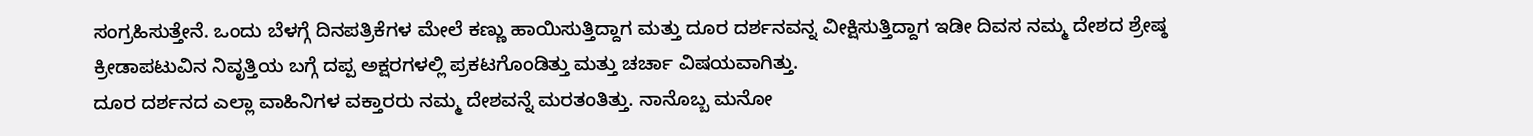ಸಂಗ್ರಹಿಸುತ್ತೇನೆ. ಒಂದು ಬೆಳಗ್ಗೆ ದಿನಪತ್ರಿಕೆಗಳ ಮೇಲೆ ಕಣ್ಣು ಹಾಯಿಸುತ್ತಿದ್ದಾಗ ಮತ್ತು ದೂರ ದರ್ಶನವನ್ನ ವೀಕ್ಷಿಸುತ್ತಿದ್ದಾಗ ಇಡೀ ದಿವಸ ನಮ್ಮ ದೇಶದ ಶ್ರೇಷ್ಠ ಕ್ರೀಡಾಪಟುವಿನ ನಿವೃತ್ತಿಯ ಬಗ್ಗೆ ದಪ್ಪ ಅಕ್ಷರಗಳಲ್ಲಿ ಪ್ರಕಟಗೊಂಡಿತ್ತು ಮತ್ತು ಚರ್ಚಾ ವಿಷಯವಾಗಿತ್ತು.
ದೂರ ದರ್ಶನದ ಎಲ್ಲಾ ವಾಹಿನಿಗಳ ವಕ್ತಾರರು ನಮ್ಮ ದೇಶವನ್ನೆ ಮರತಂತಿತ್ತು. ನಾನೊಬ್ಬ ಮನೋ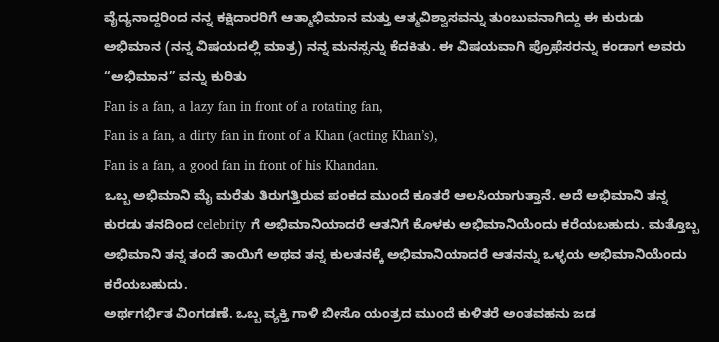ವೈದ್ಯನಾದ್ದರಿಂದ ನನ್ನ ಕಕ್ಷಿದಾರರಿಗೆ ಆತ್ಮಾಭಿಮಾನ ಮತ್ತು ಆತ್ಮವಿಶ್ವಾಸವನ್ನು ತುಂಬುವನಾಗಿದ್ದು ಈ ಕುರುಡು ಅಭಿಮಾನ (ನನ್ನ ವಿಷಯದಲ್ಲಿ ಮಾತ್ರ) ನನ್ನ ಮನಸ್ಸನ್ನು ಕೆದಕಿತು. ಈ ವಿಷಯವಾಗಿ ಪ್ರೊಫೆಸರನ್ನು ಕಂಡಾಗ ಅವರು “ಅಭಿಮಾನ” ವನ್ನು ಕುರಿತು
Fan is a fan, a lazy fan in front of a rotating fan,
Fan is a fan, a dirty fan in front of a Khan (acting Khan’s),
Fan is a fan, a good fan in front of his Khandan.
ಒಬ್ಬ ಅಭಿಮಾನಿ ಮೈ ಮರೆತು ತಿರುಗತ್ತಿರುವ ಪಂಕದ ಮುಂದೆ ಕೂತರೆ ಆಲಸಿಯಾಗುತ್ತಾನೆ. ಅದೆ ಅಭಿಮಾನಿ ತನ್ನ ಕುರಡು ತನದಿಂದ celebrity ಗೆ ಅಭಿಮಾನಿಯಾದರೆ ಆತನಿಗೆ ಕೊಳಕು ಅಭಿಮಾನಿಯೆಂದು ಕರೆಯಬಹುದು. ಮತ್ತೊಬ್ಬ ಅಭಿಮಾನಿ ತನ್ನ ತಂದೆ ತಾಯಿಗೆ ಅಥವ ತನ್ನ ಕುಲತನಕ್ಕೆ ಅಭಿಮಾನಿಯಾದರೆ ಆತನನ್ನು ಒಳ್ಳಯ ಅಭಿಮಾನಿಯೆಂದು ಕರೆಯಬಹುದು.
ಅರ್ಥಗರ್ಭಿತ ವಿಂಗಡಣೆ. ಒಬ್ಬ ವ್ಯಕ್ತಿ ಗಾಳಿ ಬೀಸೊ ಯಂತ್ರದ ಮುಂದೆ ಕುಳಿತರೆ ಅಂತವಹನು ಜಡ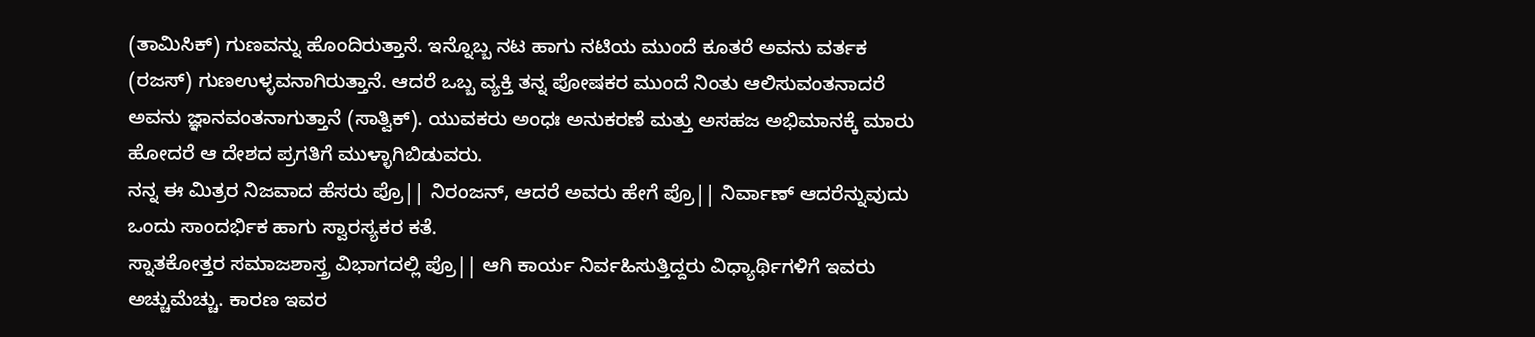(ತಾಮಿಸಿಕ್) ಗುಣವನ್ನು ಹೊಂದಿರುತ್ತಾನೆ. ಇನ್ನೊಬ್ಬ ನಟ ಹಾಗು ನಟಿಯ ಮುಂದೆ ಕೂತರೆ ಅವನು ವರ್ತಕ (ರಜಸ್) ಗುಣಉಳ್ಳವನಾಗಿರುತ್ತಾನೆ. ಆದರೆ ಒಬ್ಬ ವ್ಯಕ್ತಿ ತನ್ನ ಪೋಷಕರ ಮುಂದೆ ನಿಂತು ಆಲಿಸುವಂತನಾದರೆ ಅವನು ಜ್ಞಾನವಂತನಾಗುತ್ತಾನೆ (ಸಾತ್ವಿಕ್). ಯುವಕರು ಅಂಧಃ ಅನುಕರಣೆ ಮತ್ತು ಅಸಹಜ ಅಭಿಮಾನಕ್ಕೆ ಮಾರು ಹೋದರೆ ಆ ದೇಶದ ಪ್ರಗತಿಗೆ ಮುಳ್ಳಾಗಿಬಿಡುವರು.
ನನ್ನ ಈ ಮಿತ್ರರ ನಿಜವಾದ ಹೆಸರು ಪ್ರೊ|| ನಿರಂಜನ್, ಆದರೆ ಅವರು ಹೇಗೆ ಪ್ರೊ|| ನಿರ್ವಾಣ್ ಆದರೆನ್ನುವುದು ಒಂದು ಸಾಂದರ್ಭಿಕ ಹಾಗು ಸ್ವಾರಸ್ಯಕರ ಕತೆ.
ಸ್ನಾತಕೋತ್ತರ ಸಮಾಜಶಾಸ್ತ್ರ ವಿಭಾಗದಲ್ಲಿ ಪ್ರೊ|| ಆಗಿ ಕಾರ್ಯ ನಿರ್ವಹಿಸುತ್ತಿದ್ದರು ವಿಧ್ಯಾರ್ಥಿಗಳಿಗೆ ಇವರು ಅಚ್ಚುಮೆಚ್ಚು. ಕಾರಣ ಇವರ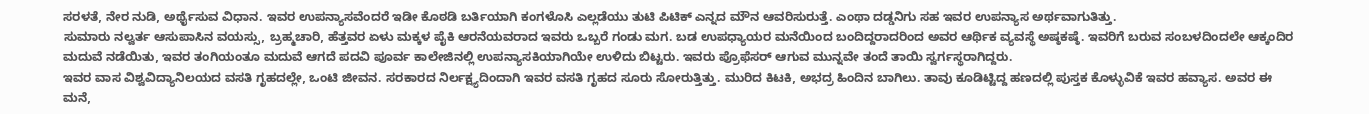ಸರಳತೆ, ನೇರ ನುಡಿ, ಅರ್ಥೈಸುವ ವಿಧಾನ. ಇವರ ಉಪನ್ಯಾಸವೆಂದರೆ ಇಡೀ ಕೊಠಡಿ ಬರ್ತಿಯಾಗಿ ಕಂಗಳೊಸಿ ಎಲ್ಲಡೆಯು ತುಟಿ ಪಿಟಿಕ್ ಎನ್ನದ ಮೌನ ಆವರಿಸುರುತ್ತೆ. ಎಂಥಾ ದಡ್ಡನಿಗು ಸಹ ಇವರ ಉಪನ್ಯಾಸ ಅರ್ಥವಾಗುತಿತ್ತು.
ಸುಮಾರು ನಲ್ವರ್ತ ಆಸುಪಾಸಿನ ವಯಸ್ಸು, ಬ್ರಹ್ಮಚಾರಿ, ಹೆತ್ತವರ ಏಳು ಮಕ್ಕಳ ಪೈಕಿ ಆರನೆಯವರಾದ ಇವರು ಒಬ್ಬರೆ ಗಂಡು ಮಗ. ಬಡ ಉಪಧ್ಯಾಯರ ಮನೆಯಿಂದ ಬಂದಿದ್ದರಾದರಿಂದ ಅವರ ಆರ್ಥಿಕ ವ್ಯವಸ್ಥೆ ಅಷ್ಠಕಷ್ಠೆ. ಇವರಿಗೆ ಬರುವ ಸಂಬಳದಿಂದಲೇ ಆಕ್ಕಂದಿರ ಮದುವೆ ನಡೆಯಿತು, ಇವರ ತಂಗಿಯಂತೂ ಮದುವೆ ಆಗದೆ ಪದವಿ ಪೂರ್ವ ಕಾಲೇಜಿನಲ್ಲಿ ಉಪನ್ಯಾಸಕಿಯಾಗಿಯೇ ಉಳಿದು ಬಿಟ್ಟರು. ಇವರು ಪ್ರೊಫೆಸರ್ ಆಗುವ ಮುನ್ನವೇ ತಂದೆ ತಾಯಿ ಸ್ವರ್ಗಸ್ಥರಾಗಿದ್ದರು.
ಇವರ ವಾಸ ವಿಶ್ವವಿದ್ಯಾನಿಲಯದ ವಸತಿ ಗೃಹದಲ್ಲೇ, ಒಂಟಿ ಜೀವನ. ಸರಕಾರದ ನಿರ್ಲಕ್ಷ್ಯದಿಂದಾಗಿ ಇವರ ವಸತಿ ಗೃಹದ ಸೂರು ಸೋರುತ್ತಿತ್ತು. ಮುರಿದ ಕಿಟಕಿ, ಅಭದ್ರ ಹಿಂದಿನ ಬಾಗಿಲು. ತಾವು ಕೂಡಿಟ್ಟಿದ್ದ ಹಣದಲ್ಲಿ ಪುಸ್ತಕ ಕೊಳ್ಳುವಿಕೆ ಇವರ ಹವ್ಯಾಸ. ಅವರ ಈ ಮನೆ,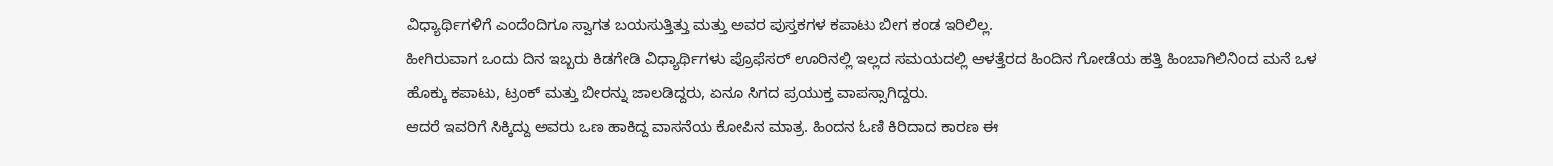ವಿಧ್ಯಾರ್ಥಿಗಳಿಗೆ ಎಂದೆಂದಿಗೂ ಸ್ವಾಗತ ಬಯಸುತ್ತಿತ್ತು ಮತ್ತು ಅವರ ಪುಸ್ತಕಗಳ ಕಪಾಟು ಬೀಗ ಕಂಡ ಇರಿಲಿಲ್ಲ.
ಹೀಗಿರುವಾಗ ಒಂದು ದಿನ ಇಬ್ಬರು ಕಿಡಗೇಡಿ ವಿಧ್ಯಾರ್ಥಿಗಳು ಪ್ರೊಫೆಸರ್ ಊರಿನಲ್ಲಿ ಇಲ್ಲದ ಸಮಯದಲ್ಲಿ ಆಳತ್ತೆರದ ಹಿಂದಿನ ಗೋಡೆಯ ಹತ್ತಿ ಹಿಂಬಾಗಿಲಿನಿಂದ ಮನೆ ಒಳ ಹೊಕ್ಕು ಕಪಾಟು, ಟ್ರಂಕ್ ಮತ್ತು ಬೀರನ್ನು ಜಾಲಡಿದ್ದರು, ಏನೂ ಸಿಗದ ಪ್ರಯುಕ್ತ ವಾಪಸ್ಸಾಗಿದ್ದರು.
ಆದರೆ ಇವರಿಗೆ ಸಿಕ್ಕಿದ್ದು ಅವರು ಒಣ ಹಾಕಿದ್ದ ವಾಸನೆಯ ಕೋಪಿನ ಮಾತ್ರ. ಹಿಂದನ ಓಣಿ ಕಿರಿದಾದ ಕಾರಣ ಈ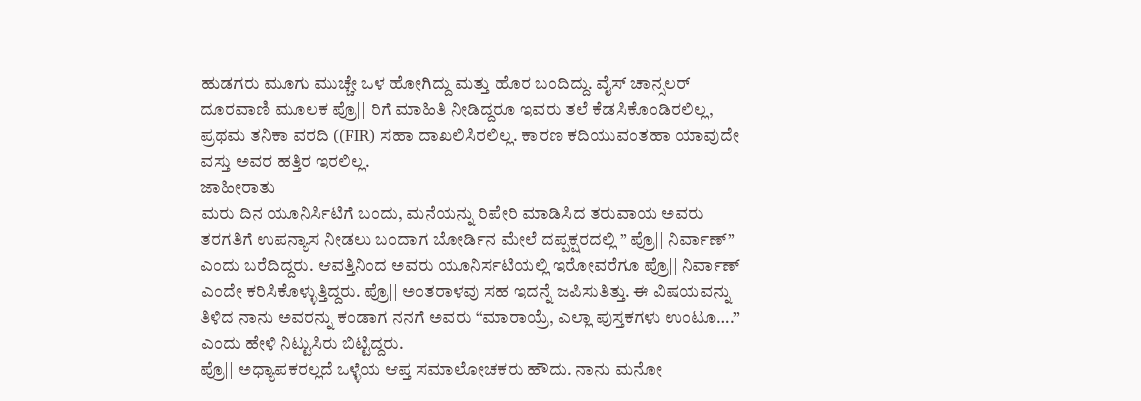ಹುಡಗರು ಮೂಗು ಮುಚ್ಚೇ ಒಳ ಹೋಗಿದ್ದು ಮತ್ತು ಹೊರ ಬಂದಿದ್ದು. ವೈಸ್ ಚಾನ್ಸಲರ್ ದೂರವಾಣಿ ಮೂಲಕ ಪ್ರೊ|| ರಿಗೆ ಮಾಹಿತಿ ನೀಡಿದ್ದರೂ ಇವರು ತಲೆ ಕೆಡಸಿಕೊಂಡಿರಲಿಲ್ಲ, ಪ್ರಥಮ ತನಿಕಾ ವರದಿ ((FIR) ಸಹಾ ದಾಖಲಿಸಿರಲಿಲ್ಲ. ಕಾರಣ ಕದಿಯುವಂತಹಾ ಯಾವುದೇ ವಸ್ತು ಅವರ ಹತ್ತಿರ ಇರಲಿಲ್ಲ.
ಜಾಹೀರಾತು
ಮರು ದಿನ ಯೂನಿರ್ಸಿಟಿಗೆ ಬಂದು, ಮನೆಯನ್ನು ರಿಪೇರಿ ಮಾಡಿಸಿದ ತರುವಾಯ ಅವರು ತರಗತಿಗೆ ಉಪನ್ಯಾಸ ನೀಡಲು ಬಂದಾಗ ಬೋರ್ಡಿನ ಮೇಲೆ ದಪ್ಪಕ್ಷರದಲ್ಲಿ ” ಪ್ರೊ|| ನಿರ್ವಾಣ್” ಎಂದು ಬರೆದಿದ್ದರು. ಆವತ್ತಿನಿಂದ ಅವರು ಯೂನಿರ್ಸಟಿಯಲ್ಲಿ ಇರೋವರೆಗೂ ಪ್ರೊ|| ನಿರ್ವಾಣ್ ಎಂದೇ ಕರಿಸಿಕೊಳ್ಳುತ್ತಿದ್ದರು. ಪ್ರೊ|| ಅಂತರಾಳವು ಸಹ ಇದನ್ನೆ ಜಪಿಸುತಿತ್ತು. ಈ ವಿಷಯವನ್ನು ತಿಳಿದ ನಾನು ಅವರನ್ನು ಕಂಡಾಗ ನನಗೆ ಅವರು “ಮಾರಾಯ್ರೆ, ಎಲ್ಲಾ ಪುಸ್ತಕಗಳು ಉಂಟೂ….” ಎಂದು ಹೇಳಿ ನಿಟ್ಟುಸಿರು ಬಿಟ್ಟಿದ್ದರು.
ಪ್ರೊ|| ಅಧ್ಯಾಪಕರಲ್ಲದೆ ಒಳ್ಳೆಯ ಆಪ್ತ ಸಮಾಲೋಚಕರು ಹೌದು. ನಾನು ಮನೋ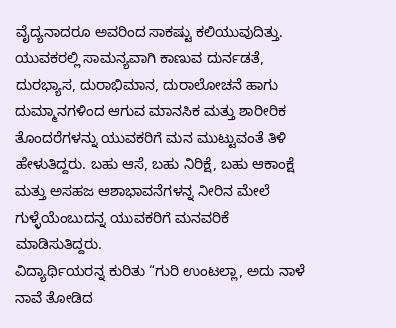ವೈದ್ಯನಾದರೂ ಅವರಿಂದ ಸಾಕಷ್ಟು ಕಲಿಯುವುದಿತ್ತು. ಯುವಕರಲ್ಲಿ ಸಾಮನ್ಯವಾಗಿ ಕಾಣುವ ದುರ್ನಡತೆ, ದುರಭ್ಯಾಸ, ದುರಾಭಿಮಾನ, ದುರಾಲೋಚನೆ ಹಾಗು ದುಮ್ಮಾನಗಳಿಂದ ಆಗುವ ಮಾನಸಿಕ ಮತ್ತು ಶಾರೀರಿಕ ತೊಂದರೆಗಳನ್ನು ಯುವಕರಿಗೆ ಮನ ಮುಟ್ಟುವಂತೆ ತಿಳಿ ಹೇಳುತಿದ್ದರು. ಬಹು ಆಸೆ, ಬಹು ನಿರಿಕ್ಷೆ, ಬಹು ಆಕಾಂಕ್ಷೆ ಮತ್ತು ಅಸಹಜ ಆಶಾಭಾವನೆಗಳನ್ನ ನೀರಿನ ಮೇಲೆ ಗುಳ್ಳೆಯೆಂಬುದನ್ನ ಯುವಕರಿಗೆ ಮನವರಿಕೆ ಮಾಡಿಸುತಿದ್ದರು.
ವಿದ್ಯಾರ್ಥಿಯರನ್ನ ಕುರಿತು “ಗುರಿ ಉಂಟಲ್ಲಾ, ಅದು ನಾಳೆ ನಾವೆ ತೋಡಿದ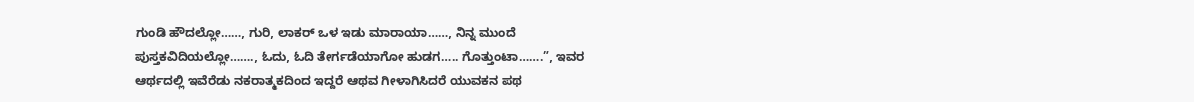ಗುಂಡಿ ಹೌದಲ್ಲೋ……, ಗುರಿ, ಲಾಕರ್ ಒಳ ಇಡು ಮಾರಾಯಾ……, ನಿನ್ನ ಮುಂದೆ ಪುಸ್ತಕವಿದಿಯಲ್ಲೋ……., ಓದು, ಓದಿ ತೇರ್ಗಡೆಯಾಗೋ ಹುಡಗ….. ಗೊತ್ತುಂಟಾ…….”, ಇವರ ಆರ್ಥದಲ್ಲಿ ಇವೆರೆಡು ನಕರಾತ್ಮಕದಿಂದ ಇದ್ದರೆ ಆಥವ ಗೀಳಾಗಿಸಿದರೆ ಯುವಕನ ಪಥ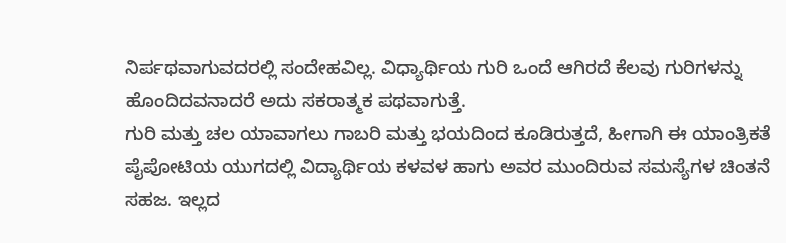ನಿರ್ಪಥವಾಗುವದರಲ್ಲಿ ಸಂದೇಹವಿಲ್ಲ. ವಿಧ್ಯಾರ್ಥಿಯ ಗುರಿ ಒಂದೆ ಆಗಿರದೆ ಕೆಲವು ಗುರಿಗಳನ್ನು ಹೊಂದಿದವನಾದರೆ ಅದು ಸಕರಾತ್ಮಕ ಪಥವಾಗುತ್ತೆ.
ಗುರಿ ಮತ್ತು ಚಲ ಯಾವಾಗಲು ಗಾಬರಿ ಮತ್ತು ಭಯದಿಂದ ಕೂಡಿರುತ್ತದೆ, ಹೀಗಾಗಿ ಈ ಯಾಂತ್ರಿಕತೆ ಪೈಪೋಟಿಯ ಯುಗದಲ್ಲಿ ವಿದ್ಯಾರ್ಥಿಯ ಕಳವಳ ಹಾಗು ಅವರ ಮುಂದಿರುವ ಸಮಸ್ಯೆಗಳ ಚಿಂತನೆ ಸಹಜ. ಇಲ್ಲದ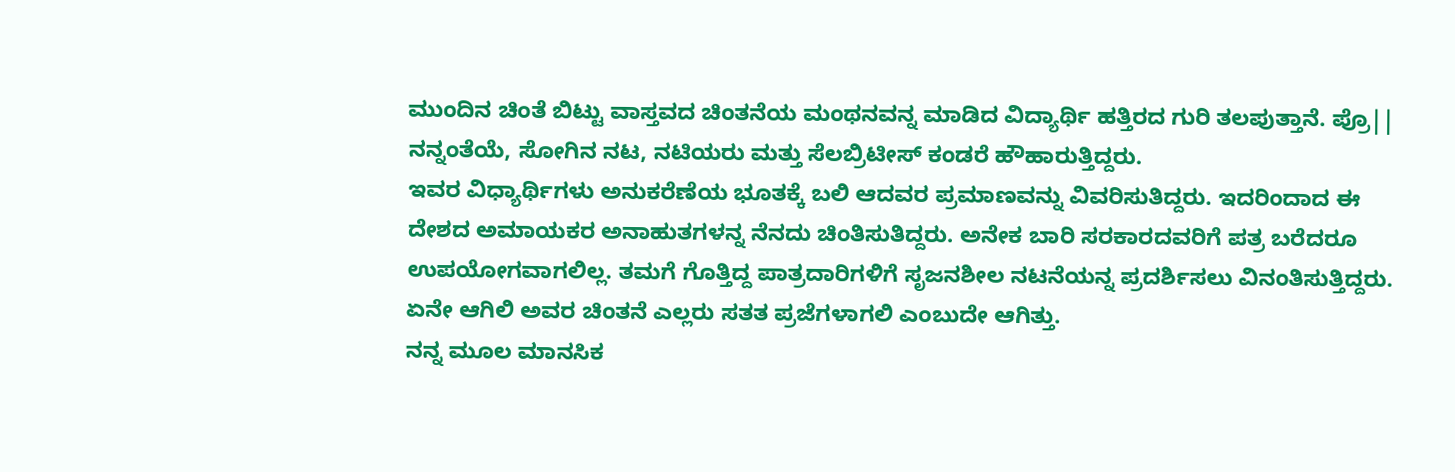ಮುಂದಿನ ಚಿಂತೆ ಬಿಟ್ಟು ವಾಸ್ತವದ ಚಿಂತನೆಯ ಮಂಥನವನ್ನ ಮಾಡಿದ ವಿದ್ಯಾರ್ಥಿ ಹತ್ತಿರದ ಗುರಿ ತಲಪುತ್ತಾನೆ. ಪ್ರೊ|| ನನ್ನಂತೆಯೆ, ಸೋಗಿನ ನಟ, ನಟಿಯರು ಮತ್ತು ಸೆಲಬ್ರಿಟೀಸ್ ಕಂಡರೆ ಹೌಹಾರುತ್ತಿದ್ದರು.
ಇವರ ವಿಧ್ಯಾರ್ಥಿಗಳು ಅನುಕರೆಣೆಯ ಭೂತಕ್ಕೆ ಬಲಿ ಆದವರ ಪ್ರಮಾಣವನ್ನು ವಿವರಿಸುತಿದ್ದರು. ಇದರಿಂದಾದ ಈ ದೇಶದ ಅಮಾಯಕರ ಅನಾಹುತಗಳನ್ನ ನೆನದು ಚಿಂತಿಸುತಿದ್ದರು. ಅನೇಕ ಬಾರಿ ಸರಕಾರದವರಿಗೆ ಪತ್ರ ಬರೆದರೂ ಉಪಯೋಗವಾಗಲಿಲ್ಲ. ತಮಗೆ ಗೊತ್ತಿದ್ದ ಪಾತ್ರದಾರಿಗಳಿಗೆ ಸೃಜನಶೀಲ ನಟನೆಯನ್ನ ಪ್ರದರ್ಶಿಸಲು ವಿನಂತಿಸುತ್ತಿದ್ದರು. ಏನೇ ಆಗಿಲಿ ಅವರ ಚಿಂತನೆ ಎಲ್ಲರು ಸತತ ಪ್ರಜೆಗಳಾಗಲಿ ಎಂಬುದೇ ಆಗಿತ್ತು.
ನನ್ನ ಮೂಲ ಮಾನಸಿಕ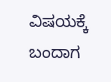ವಿಷಯಕ್ಕೆ ಬಂದಾಗ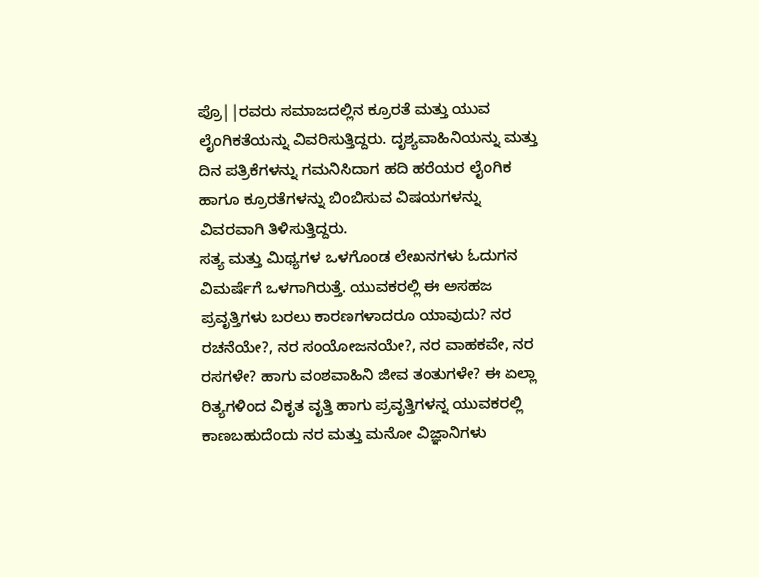ಪ್ರೊ||ರವರು ಸಮಾಜದಲ್ಲಿನ ಕ್ರೂರತೆ ಮತ್ತು ಯುವ ಲೈಂಗಿಕತೆಯನ್ನು ವಿವರಿಸುತ್ತಿದ್ದರು. ದೃಶ್ಯವಾಹಿನಿಯನ್ನು ಮತ್ತು ದಿನ ಪತ್ರಿಕೆಗಳನ್ನು ಗಮನಿಸಿದಾಗ ಹದಿ ಹರೆಯರ ಲೈಂಗಿಕ ಹಾಗೂ ಕ್ರೂರತೆಗಳನ್ನು ಬಿಂಬಿಸುವ ವಿಷಯಗಳನ್ನು ವಿವರವಾಗಿ ತಿಳಿಸುತ್ತಿದ್ದರು.
ಸತ್ಯ ಮತ್ತು ಮಿಥ್ಯಗಳ ಒಳಗೊಂಡ ಲೇಖನಗಳು ಓದುಗನ ವಿಮರ್ಷೆಗೆ ಒಳಗಾಗಿರುತ್ತೆ. ಯುವಕರಲ್ಲಿ ಈ ಅಸಹಜ ಪ್ರವೃತ್ತಿಗಳು ಬರಲು ಕಾರಣಗಳಾದರೂ ಯಾವುದು? ನರ ರಚನೆಯೇ?, ನರ ಸಂಯೋಜನಯೇ?, ನರ ವಾಹಕವೇ, ನರ ರಸಗಳೇ? ಹಾಗು ವಂಶವಾಹಿನಿ ಜೀವ ತಂತುಗಳೇ? ಈ ಏಲ್ಲಾ ರಿತ್ಯಗಳಿಂದ ವಿಕೃತ ವೃತ್ತಿ ಹಾಗು ಪ್ರವೃತ್ತಿಗಳನ್ನ ಯುವಕರಲ್ಲಿ ಕಾಣಬಹುದೆಂದು ನರ ಮತ್ತು ಮನೋ ವಿಜ್ಞಾನಿಗಳು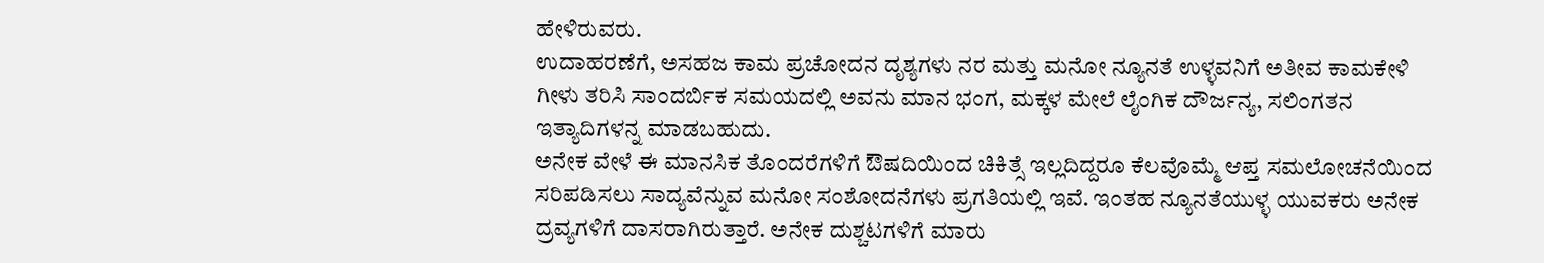ಹೇಳಿರುವರು.
ಉದಾಹರಣೆಗೆ, ಅಸಹಜ ಕಾಮ ಪ್ರಚೋದನ ದೃಶ್ಯಗಳು ನರ ಮತ್ತು ಮನೋ ನ್ಯೂನತೆ ಉಳ್ಳವನಿಗೆ ಅತೀವ ಕಾಮಕೇಳಿ ಗೀಳು ತರಿಸಿ ಸಾಂದರ್ಬಿಕ ಸಮಯದಲ್ಲಿ ಅವನು ಮಾನ ಭಂಗ, ಮಕ್ಕಳ ಮೇಲೆ ಲೈಂಗಿಕ ದೌರ್ಜನ್ಯ, ಸಲಿಂಗತನ ಇತ್ಯಾದಿಗಳನ್ನ ಮಾಡಬಹುದು.
ಅನೇಕ ವೇಳೆ ಈ ಮಾನಸಿಕ ತೊಂದರೆಗಳಿಗೆ ಔಷದಿಯಿಂದ ಚಿಕಿತ್ಸೆ ಇಲ್ಲದಿದ್ದರೂ ಕೆಲವೊಮ್ಮೆ ಆಪ್ತ ಸಮಲೋಚನೆಯಿಂದ ಸರಿಪಡಿಸಲು ಸಾದ್ಯವೆನ್ನುವ ಮನೋ ಸಂಶೋದನೆಗಳು ಪ್ರಗತಿಯಲ್ಲಿ ಇವೆ. ಇಂತಹ ನ್ಯೂನತೆಯುಳ್ಳ ಯುವಕರು ಅನೇಕ ದ್ರವ್ಯಗಳಿಗೆ ದಾಸರಾಗಿರುತ್ತಾರೆ. ಅನೇಕ ದುಶ್ಚಟಗಳಿಗೆ ಮಾರು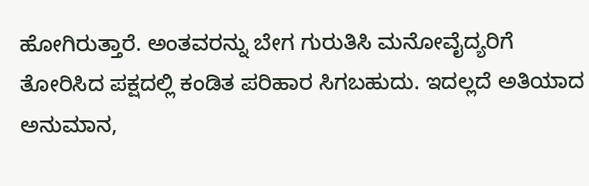ಹೋಗಿರುತ್ತಾರೆ. ಅಂತವರನ್ನು ಬೇಗ ಗುರುತಿಸಿ ಮನೋವೈದ್ಯರಿಗೆ ತೋರಿಸಿದ ಪಕ್ಷದಲ್ಲಿ ಕಂಡಿತ ಪರಿಹಾರ ಸಿಗಬಹುದು. ಇದಲ್ಲದೆ ಅತಿಯಾದ ಅನುಮಾನ,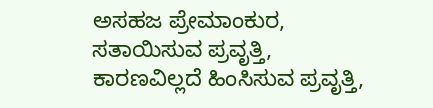ಅಸಹಜ ಪ್ರೇಮಾಂಕುರ, ಸತಾಯಿಸುವ ಪ್ರವೃತ್ತಿ, ಕಾರಣವಿಲ್ಲದೆ ಹಿಂಸಿಸುವ ಪ್ರವೃತ್ತಿ,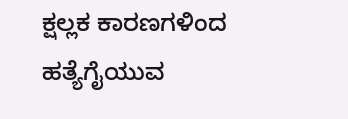ಕ್ಷಲ್ಲಕ ಕಾರಣಗಳಿಂದ ಹತ್ಯೆಗೈಯುವ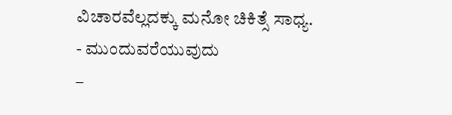ವಿಚಾರವೆಲ್ಲದಕ್ಕು ಮನೋ ಚಿಕಿತ್ಸೆ ಸಾಧ್ಯ.
- ಮುಂದುವರೆಯುವುದು
–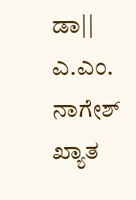ಡಾ|| ಎ.ಎಂ. ನಾಗೇಶ್
ಖ್ಯಾತ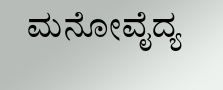ಮನೋವೈದ್ಯ